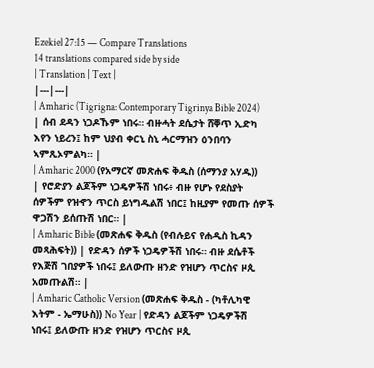Ezekiel 27:15 — Compare Translations
14 translations compared side by side
| Translation | Text |
|---|---|
| Amharic (Tigrigna: Contemporary Tigrinya Bible 2024) | ሰብ ደዳን ነጋዶኹም ነበሩ። ብዙሓት ደሴታት ሸቐጥ ኢድካ እየን ነይረን፤ ከም ህያብ ቀርኒ ስኒ ሓርማዝን ዕንበባን ኣምጺኦምልካ። |
| Amharic 2000 (የአማርኛ መጽሐፍ ቅዱስ (ሰማንያ አሃዱ)) | የሮድያን ልጆችም ነጋዴዎችሽ ነበሩ፥ ብዙ የሆኑ የደስያት ሰዎችም የዝኆን ጥርስ ይነግዱልሽ ነበር፤ ከዚያም የመጡ ሰዎች ዋጋሽን ይሰጡሽ ነበር። |
| Amharic Bible (መጽሐፍ ቅዱስ (የብሉይና የሐዲስ ኪዳን መጻሕፍት)) | የድዳን ሰዎች ነጋዴዎችሽ ነበሩ። ብዙ ደሴቶች የእጅሽ ገበያዎች ነበሩ፤ ይለውጡ ዘንድ የዝሆን ጥርስና ዞጲ አመጡልሽ። |
| Amharic Catholic Version (መጽሐፍ ቅዱስ - (ካቶሊካዊ እትም - ኤማሁስ)) No Year | የድዳን ልጆችም ነጋዴዎችሽ ነበሩ፤ ይለውጡ ዘንድ የዝሆን ጥርስና ዞጲ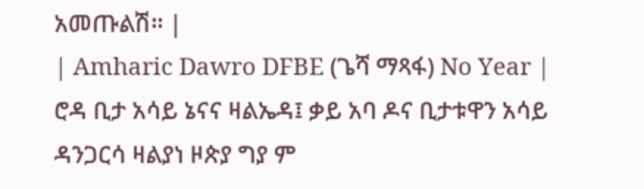አመጡልሽ። |
| Amharic Dawro DFBE (ጌሻ ማጻፋ) No Year | ሮዳ ቢታ አሳይ ኔናና ዛልኤዳ፤ ቃይ አባ ዶና ቢታቱዋን አሳይ ዳንጋርሳ ዛልያነ ዞጵያ ግያ ም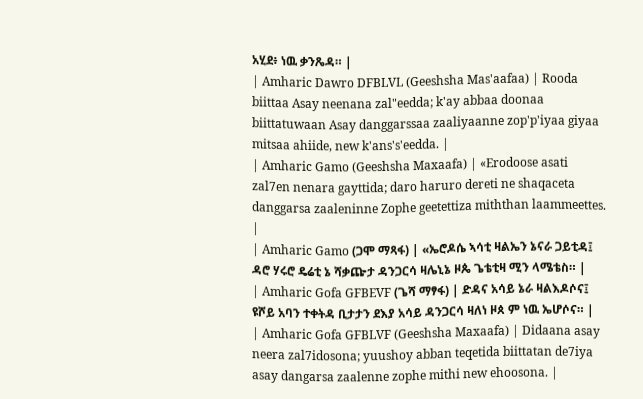አሂደ፥ ነዉ ቃንጼዳ። |
| Amharic Dawro DFBLVL (Geeshsha Mas'aafaa) | Rooda biittaa Asay neenana zal"eedda; k'ay abbaa doonaa biittatuwaan Asay danggarssaa zaaliyaanne zop'p'iyaa giyaa mitsaa ahiide, new k'ans's'eedda. |
| Amharic Gamo (Geeshsha Maxaafa) | «Erodoose asati zal7en nenara gayttida; daro haruro dereti ne shaqaceta danggarsa zaaleninne Zophe geetettiza miththan laammeettes. |
| Amharic Gamo (ጋሞ ማጻፋ) | «ኤሮዶሴ ኣሳቲ ዛልኤን ኔናራ ጋይቲዳ፤ ዳሮ ሃሩሮ ዴሬቲ ኔ ሻቃጬታ ዳንጋርሳ ዛሌኒኔ ዞጴ ጌቴቲዛ ሚን ላሜቴስ። |
| Amharic Gofa GFBEVF (ጌሻ ማፃፋ) | ድዳና አሳይ ኔራ ዛልእዶሶና፤ ዩሾይ አባን ተቀትዳ ቢታታን ደእያ አሳይ ዳንጋርሳ ዛለነ ዞጰ ም ነዉ ኤሆሶና። |
| Amharic Gofa GFBLVF (Geeshsha Maxaafa) | Didaana asay neera zal7idosona; yuushoy abban teqetida biittatan de7iya asay dangarsa zaalenne zophe mithi new ehoosona. |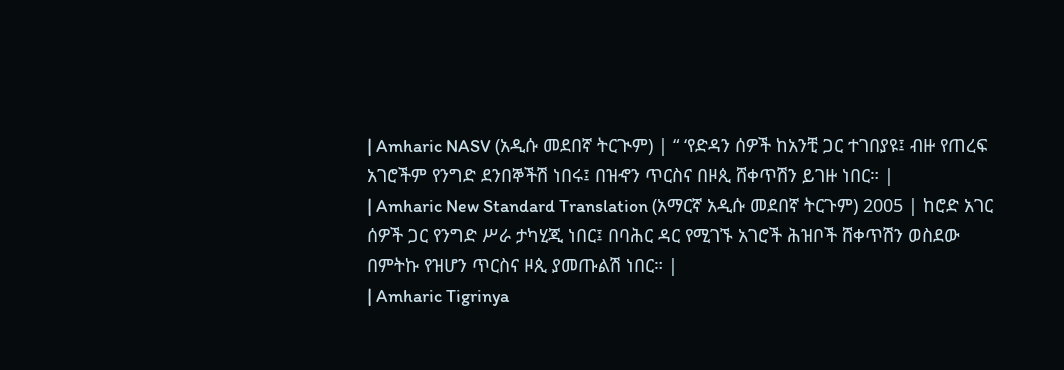| Amharic NASV (አዲሱ መደበኛ ትርጒም) | “ ‘የድዳን ሰዎች ከአንቺ ጋር ተገበያዩ፤ ብዙ የጠረፍ አገሮችም የንግድ ደንበኞችሽ ነበሩ፤ በዝኆን ጥርስና በዞጲ ሸቀጥሽን ይገዙ ነበር። |
| Amharic New Standard Translation (አማርኛ አዲሱ መደበኛ ትርጉም) 2005 | ከሮድ አገር ሰዎች ጋር የንግድ ሥራ ታካሂጂ ነበር፤ በባሕር ዳር የሚገኙ አገሮች ሕዝቦች ሸቀጥሽን ወስደው በምትኩ የዝሆን ጥርስና ዞጲ ያመጡልሽ ነበር። |
| Amharic Tigrinya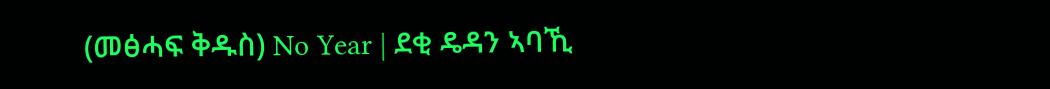(መፅሓፍ ቅዱስ) No Year | ደቂ ዴዳን ኣባኺ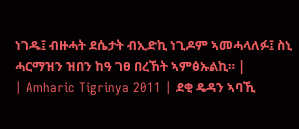ነገዱ፤ ብዙሓት ደሴታት ብኢድኪ ነጊዶም ኣመሓላለፉ፤ ስኒ ሓርማዝን ዝበን ከዓ ገፀ በረኸት ኣምፅኡልኪ። |
| Amharic Tigrinya 2011 | ደቂ ዴዳን ኣባኺ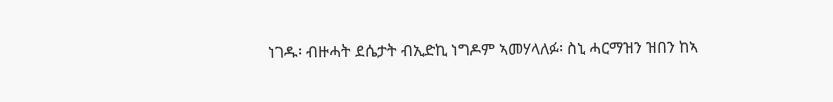ነገዱ፡ ብዙሓት ደሴታት ብኢድኪ ነግዶም ኣመሃላለፉ፡ ስኒ ሓርማዝን ዝበን ከኣ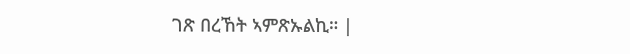ገጽ በረኸት ኣምጽኡልኪ። |